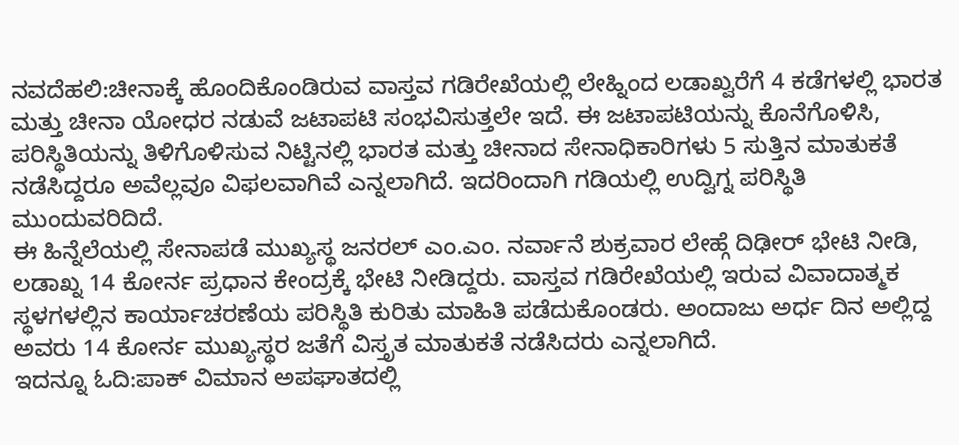ನವದೆಹಲಿ:ಚೀನಾಕ್ಕೆ ಹೊಂದಿಕೊಂಡಿರುವ ವಾಸ್ತವ ಗಡಿರೇಖೆಯಲ್ಲಿ ಲೇಹ್ನಿಂದ ಲಡಾಖ್ವರೆಗೆ 4 ಕಡೆಗಳಲ್ಲಿ ಭಾರತ ಮತ್ತು ಚೀನಾ ಯೋಧರ ನಡುವೆ ಜಟಾಪಟಿ ಸಂಭವಿಸುತ್ತಲೇ ಇದೆ. ಈ ಜಟಾಪಟಿಯನ್ನು ಕೊನೆಗೊಳಿಸಿ, ಪರಿಸ್ಥಿತಿಯನ್ನು ತಿಳಿಗೊಳಿಸುವ ನಿಟ್ಟಿನಲ್ಲಿ ಭಾರತ ಮತ್ತು ಚೀನಾದ ಸೇನಾಧಿಕಾರಿಗಳು 5 ಸುತ್ತಿನ ಮಾತುಕತೆ ನಡೆಸಿದ್ದರೂ ಅವೆಲ್ಲವೂ ವಿಫಲವಾಗಿವೆ ಎನ್ನಲಾಗಿದೆ. ಇದರಿಂದಾಗಿ ಗಡಿಯಲ್ಲಿ ಉದ್ವಿಗ್ನ ಪರಿಸ್ಥಿತಿ ಮುಂದುವರಿದಿದೆ.
ಈ ಹಿನ್ನೆಲೆಯಲ್ಲಿ ಸೇನಾಪಡೆ ಮುಖ್ಯಸ್ಥ ಜನರಲ್ ಎಂ.ಎಂ. ನರ್ವಾನೆ ಶುಕ್ರವಾರ ಲೇಹ್ಗೆ ದಿಢೀರ್ ಭೇಟಿ ನೀಡಿ, ಲಡಾಖ್ನ 14 ಕೋರ್ನ ಪ್ರಧಾನ ಕೇಂದ್ರಕ್ಕೆ ಭೇಟಿ ನೀಡಿದ್ದರು. ವಾಸ್ತವ ಗಡಿರೇಖೆಯಲ್ಲಿ ಇರುವ ವಿವಾದಾತ್ಮಕ ಸ್ಥಳಗಳಲ್ಲಿನ ಕಾರ್ಯಾಚರಣೆಯ ಪರಿಸ್ಥಿತಿ ಕುರಿತು ಮಾಹಿತಿ ಪಡೆದುಕೊಂಡರು. ಅಂದಾಜು ಅರ್ಧ ದಿನ ಅಲ್ಲಿದ್ದ ಅವರು 14 ಕೋರ್ನ ಮುಖ್ಯಸ್ಥರ ಜತೆಗೆ ವಿಸ್ತೃತ ಮಾತುಕತೆ ನಡೆಸಿದರು ಎನ್ನಲಾಗಿದೆ.
ಇದನ್ನೂ ಓದಿ:ಪಾಕ್ ವಿಮಾನ ಅಪಘಾತದಲ್ಲಿ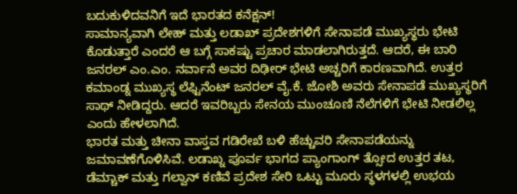ಬದುಕುಳಿದವನಿಗೆ ಇದೆ ಭಾರತದ ಕನೆಕ್ಷನ್!
ಸಾಮಾನ್ಯವಾಗಿ ಲೇಹ್ ಮತ್ತು ಲಡಾಖ್ ಪ್ರದೇಶಗಳಿಗೆ ಸೇನಾಪಡೆ ಮುಖ್ಯಸ್ಥರು ಭೇಟಿ ಕೊಡುತ್ತಾರೆ ಎಂದರೆ ಆ ಬಗ್ಗೆ ಸಾಕಷ್ಟು ಪ್ರಚಾರ ಮಾಡಲಾಗಿರುತ್ತದೆ. ಆದರೆ, ಈ ಬಾರಿ ಜನರಲ್ ಎಂ.ಎಂ. ನರ್ವಾನೆ ಅವರ ದಿಢೀರ್ ಭೇಟಿ ಅಚ್ಚರಿಗೆ ಕಾರಣವಾಗಿದೆ. ಉತ್ತರ ಕಮಾಂಡ್ನ ಮುಖ್ಯಸ್ಥ ಲೆಫ್ಟಿನೆಂಟ್ ಜನರಲ್ ವೈ.ಕೆ. ಜೋಶಿ ಅವರು ಸೇನಾಪಡೆ ಮುಖ್ಯಸ್ಥರಿಗೆ ಸಾಥ್ ನೀಡಿದ್ದರು. ಆದರೆ ಇವರಿಬ್ಬರು ಸೇನಯ ಮುಂಚೂಣಿ ನೆಲೆಗಳಿಗೆ ಭೇಟಿ ನೀಡಲಿಲ್ಲ ಎಂದು ಹೇಳಲಾಗಿದೆ.
ಭಾರತ ಮತ್ತು ಚೀನಾ ವಾಸ್ತವ ಗಡಿರೇಖೆ ಬಳಿ ಹೆಚ್ಚುವರಿ ಸೇನಾಪಡೆಯನ್ನು ಜಮಾವಣೆಗೊಳಿಸಿವೆ. ಲಡಾಖ್ನ ಪೂರ್ವ ಭಾಗದ ಪ್ಯಾಂಗಾಂಗ್ ತ್ಸೋದ ಉತ್ತರ ತಟ, ಡೆಮ್ಚಾಕ್ ಮತ್ತು ಗಲ್ವಾನ್ ಕಣಿವೆ ಪ್ರದೇಶ ಸೇರಿ ಒಟ್ಟು ಮೂರು ಸ್ಥಳಗಳಲ್ಲಿ ಉಭಯ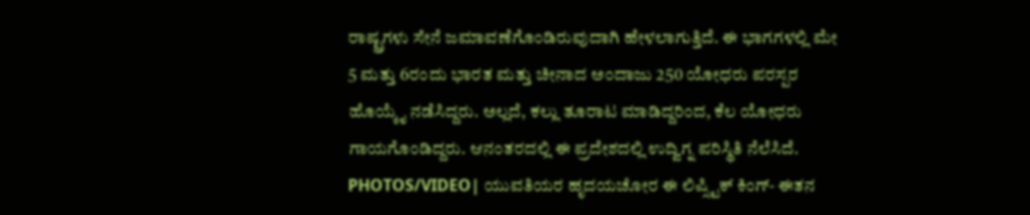ರಾಷ್ಟ್ರಗಳು ಸೇನೆ ಜಮಾವಣೆಗೊಂಡಿರುವುದಾಗಿ ಹೇಳಲಾಗುತ್ತಿದೆ. ಈ ಭಾಗಗಳಲ್ಲಿ ಮೇ 5 ಮತ್ತು 6ರಂದು ಭಾರತ ಮತ್ತು ಚೀನಾದ ಅಂದಾಜು 250 ಯೋಧರು ಪರಸ್ಪರ ಹೊಯ್ಕೈ ನಡೆಸಿದ್ದರು. ಅಲ್ಲದೆ, ಕಲ್ಲು ತೂರಾಟ ಮಾಡಿದ್ದರಿಂದ, ಕೆಲ ಯೋಧರು ಗಾಯಗೊಂಡಿದ್ದರು. ಆನಂತರದಲ್ಲಿ ಈ ಪ್ರದೇಶದಲ್ಲಿ ಉದ್ವಿಗ್ನ ಪರಿಸ್ಥಿತಿ ನೆಲೆಸಿದೆ.
PHOTOS/VIDEO| ಯುವತಿಯರ ಹೃದಯಚೋರ ಈ ಲಿಪ್ಸ್ಟಿಕ್ ಕಿಂಗ್- ಈತನ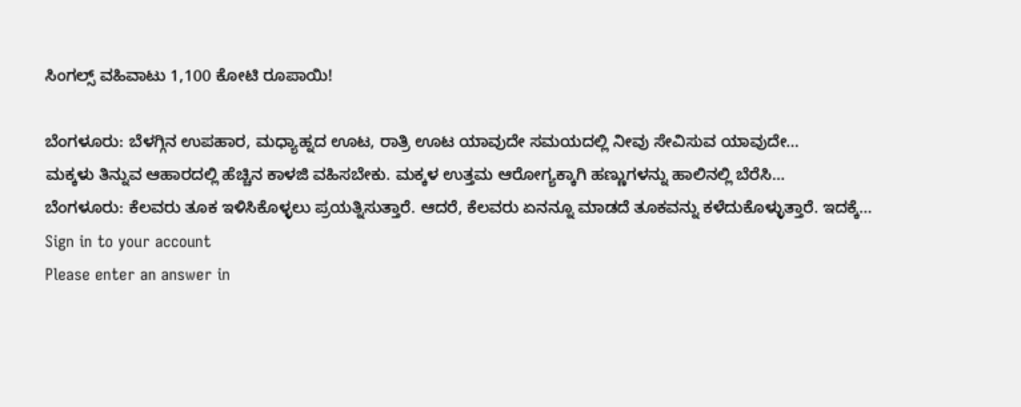ಸಿಂಗಲ್ಸ್ ವಹಿವಾಟು 1,100 ಕೋಟಿ ರೂಪಾಯಿ!

ಬೆಂಗಳೂರು: ಬೆಳಗ್ಗಿನ ಉಪಹಾರ, ಮಧ್ಯಾಹ್ನದ ಊಟ, ರಾತ್ರಿ ಊಟ ಯಾವುದೇ ಸಮಯದಲ್ಲಿ ನೀವು ಸೇವಿಸುವ ಯಾವುದೇ…
ಮಕ್ಕಳು ತಿನ್ನುವ ಆಹಾರದಲ್ಲಿ ಹೆಚ್ಚಿನ ಕಾಳಜಿ ವಹಿಸಬೇಕು. ಮಕ್ಕಳ ಉತ್ತಮ ಆರೋಗ್ಯಕ್ಕಾಗಿ ಹಣ್ಣುಗಳನ್ನು ಹಾಲಿನಲ್ಲಿ ಬೆರೆಸಿ…
ಬೆಂಗಳೂರು: ಕೆಲವರು ತೂಕ ಇಳಿಸಿಕೊಳ್ಳಲು ಪ್ರಯತ್ನಿಸುತ್ತಾರೆ. ಆದರೆ, ಕೆಲವರು ಏನನ್ನೂ ಮಾಡದೆ ತೂಕವನ್ನು ಕಳೆದುಕೊಳ್ಳುತ್ತಾರೆ. ಇದಕ್ಕೆ…
Sign in to your account
Please enter an answer in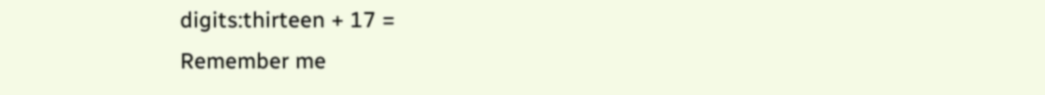digits:thirteen + 17 =
Remember me